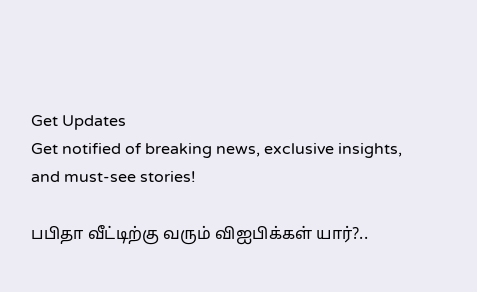Get Updates
Get notified of breaking news, exclusive insights, and must-see stories!

பபிதா வீட்டிற்கு வரும் விஐபிக்கள் யார்?..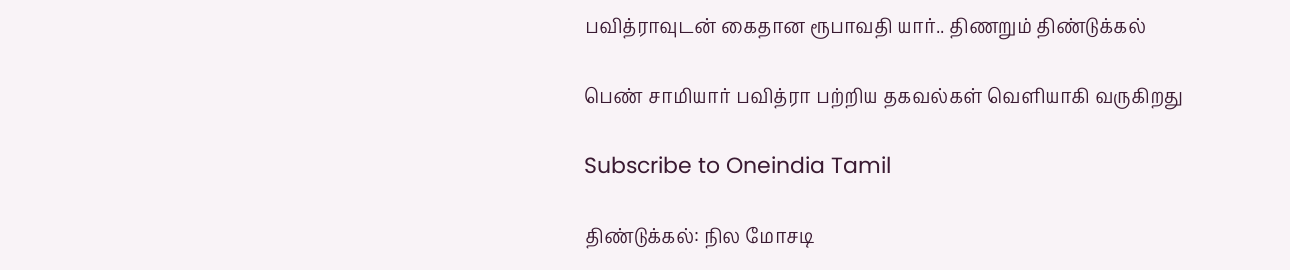பவித்ராவுடன் கைதான ரூபாவதி யார்.. திணறும் திண்டுக்கல்

பெண் சாமியார் பவித்ரா பற்றிய தகவல்கள் வெளியாகி வருகிறது

Subscribe to Oneindia Tamil

திண்டுக்கல்: நில மோசடி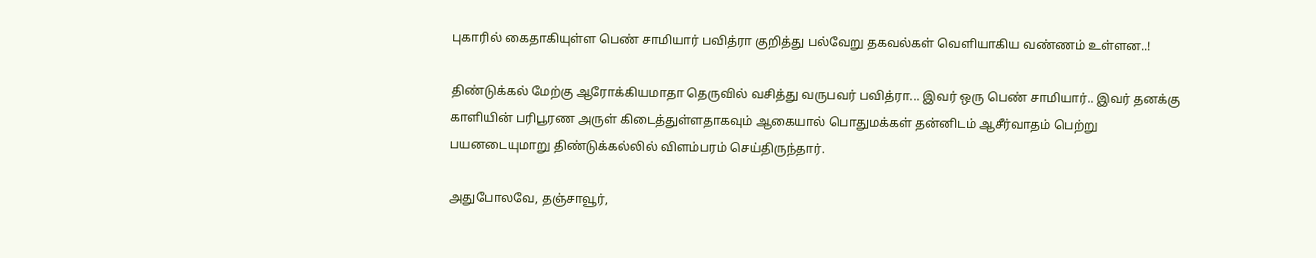புகாரில் கைதாகியுள்ள பெண் சாமியார் பவித்ரா குறித்து பல்வேறு தகவல்கள் வெளியாகிய வண்ணம் உள்ளன..!

திண்டுக்கல் மேற்கு ஆரோக்கியமாதா தெருவில் வசித்து வருபவர் பவித்ரா... இவர் ஒரு பெண் சாமியார்.. இவர் தனக்கு காளியின் பரிபூரண அருள் கிடைத்துள்ளதாகவும் ஆகையால் பொதுமக்கள் தன்னிடம் ஆசீர்வாதம் பெற்று பயனடையுமாறு திண்டுக்கல்லில் விளம்பரம் செய்திருந்தார்.

அதுபோலவே, தஞ்சாவூர்,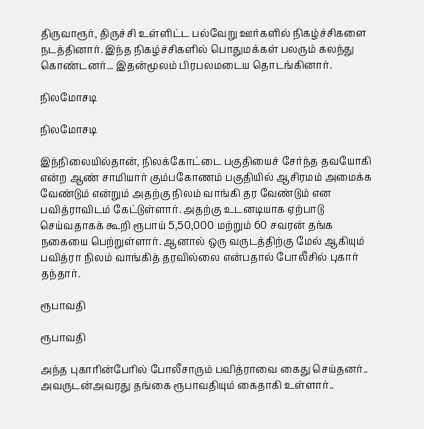திருவாரூர், திருச்சி உள்ளிட்ட பல்வேறு ஊர்களில் நிகழ்ச்சிகளை நடத்தினார். இந்த நிகழ்ச்சிகளில் பொதுமக்கள் பலரும் கலந்து கொண்டனர்... இதன்மூலம் பிரபலமடைய தொடங்கினார்.

நிலமோசடி

நிலமோசடி

இந்நிலையில்தான், நிலக்கோட்டை பகுதியைச் சேர்ந்த தவயோகி என்ற ஆண் சாமியார் கும்பகோணம் பகுதியில் ஆசிரமம் அமைக்க வேண்டும் என்றும் அதற்கு நிலம் வாங்கி தர வேண்டும் என பவித்ராவிடம் கேட்டுள்ளார். அதற்கு உடனடியாக ஏற்பாடு செய்வதாகக் கூறி ரூபாய் 5,50,000 மற்றும் 60 சவரன் தங்க நகையை பெற்றுள்ளார். ஆனால் ஒரு வருடத்திற்கு மேல் ஆகியும் பவித்ரா நிலம் வாங்கித் தரவில்லை என்பதால் போலீசில் புகார் தந்தார்.

ரூபாவதி

ரூபாவதி

அந்த புகாரின்பேரில் போலீசாரும் பவித்ராவை கைது செய்தனர்.. அவருடன்அவரது தங்கை ரூபாவதியும் கைதாகி உள்ளார்..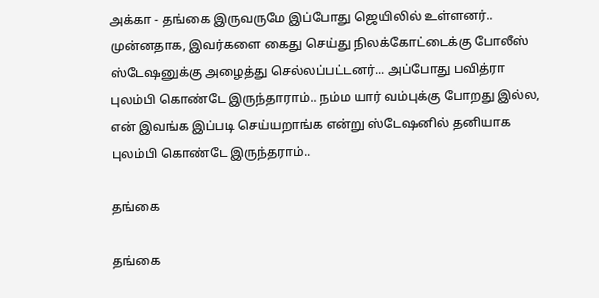அக்கா - தங்கை இருவருமே இப்போது ஜெயிலில் உள்ளனர்.. முன்னதாக, இவர்களை கைது செய்து நிலக்கோட்டைக்கு போலீஸ் ஸ்டேஷனுக்கு அழைத்து செல்லப்பட்டனர்... அப்போது பவித்ரா புலம்பி கொண்டே இருந்தாராம்.. நம்ம யார் வம்புக்கு போறது இல்ல, என் இவங்க இப்படி செய்யறாங்க என்று ஸ்டேஷனில் தனியாக புலம்பி கொண்டே இருந்தராம்..

தங்கை

தங்கை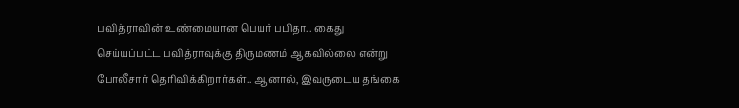பவித்ராவின் உண்மையான பெயர் பபிதா.. கைது செய்யப்பட்ட பவித்ராவுக்கு திருமணம் ஆகவில்லை என்று போலீசார் தெரிவிக்கிறார்கள்.. ஆனால், இவருடைய தங்கை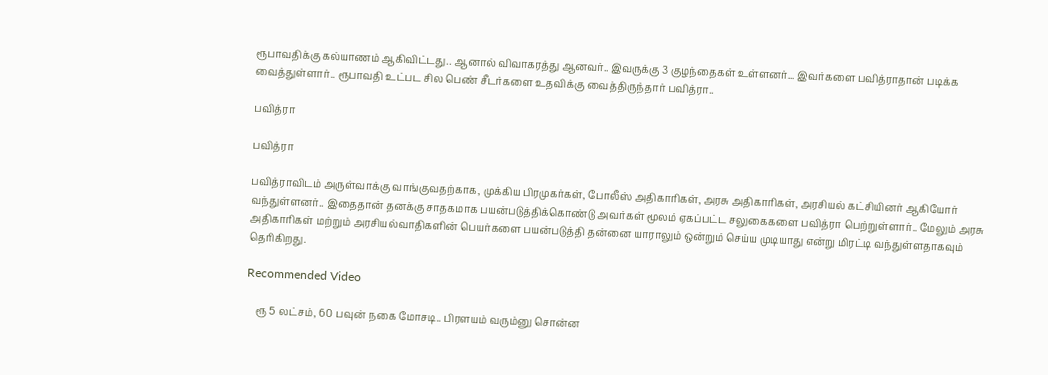ரூபாவதிக்கு கல்யாணம் ஆகிவிட்டது.. ஆனால் விவாகரத்து ஆனவர்.. இவருக்கு 3 குழந்தைகள் உள்ளனர்... இவர்களை பவித்ராதான் படிக்க வைத்துள்ளார்.. ரூபாவதி உட்பட சில பெண் சீடர்களை உதவிக்கு வைத்திருந்தார் பவித்ரா..

பவித்ரா

பவித்ரா

பவித்ராவிடம் அருள்வாக்கு வாங்குவதற்காக, முக்கிய பிரமுகர்கள், போலீஸ் அதிகாரிகள், அரசு அதிகாரிகள், அரசியல் கட்சியினர் ஆகியோர் வந்துள்ளனர்.. இதைதான் தனக்கு சாதகமாக பயன்படுத்திக்கொண்டு அவர்கள் மூலம் ஏகப்பட்ட சலுகைகளை பவித்ரா பெற்றுள்ளார்.. மேலும் அரசு அதிகாரிகள் மற்றும் அரசியல்வாதிகளின் பெயர்களை பயன்படுத்தி தன்னை யாராலும் ஒன்றும் செய்ய முடியாது என்று மிரட்டி வந்துள்ளதாகவும் தெரிகிறது.

Recommended Video

    ரூ 5 லட்சம், 60 பவுன் நகை மோசடி.. பிரளயம் வரும்னு சொன்ன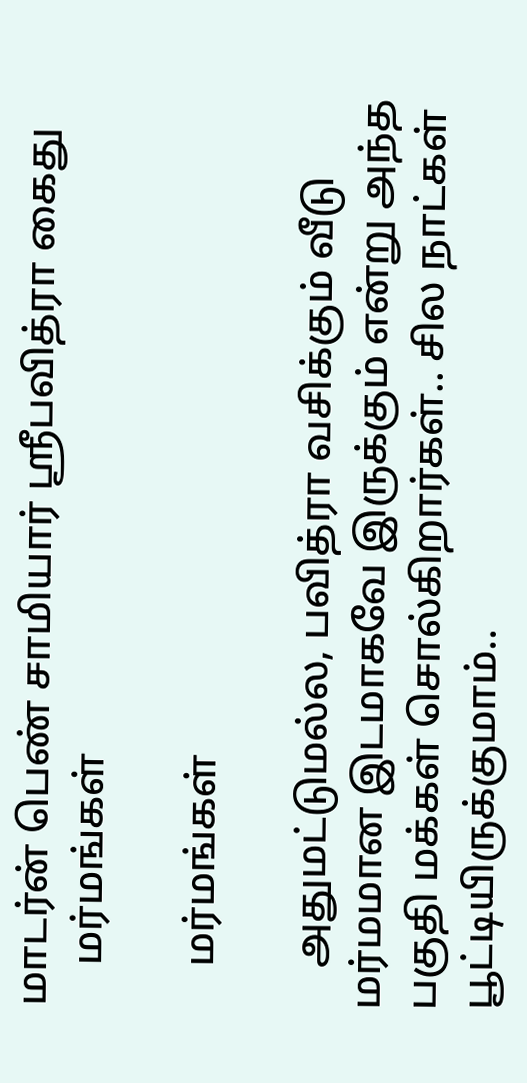மாடர்ன் பெண் சாமியார் ஸ்ரீபவித்ரா கைது
    மர்மங்கள்

    மர்மங்கள்

    அதுமட்டுமல்ல, பவித்ரா வசிக்கும் வீடு மர்மமான இடமாகவே இருக்கும் என்று அந்த பகுதி மக்கள் சொல்கிறார்கள்.. சில நாட்கள் பூட்டியிருக்குமாம்..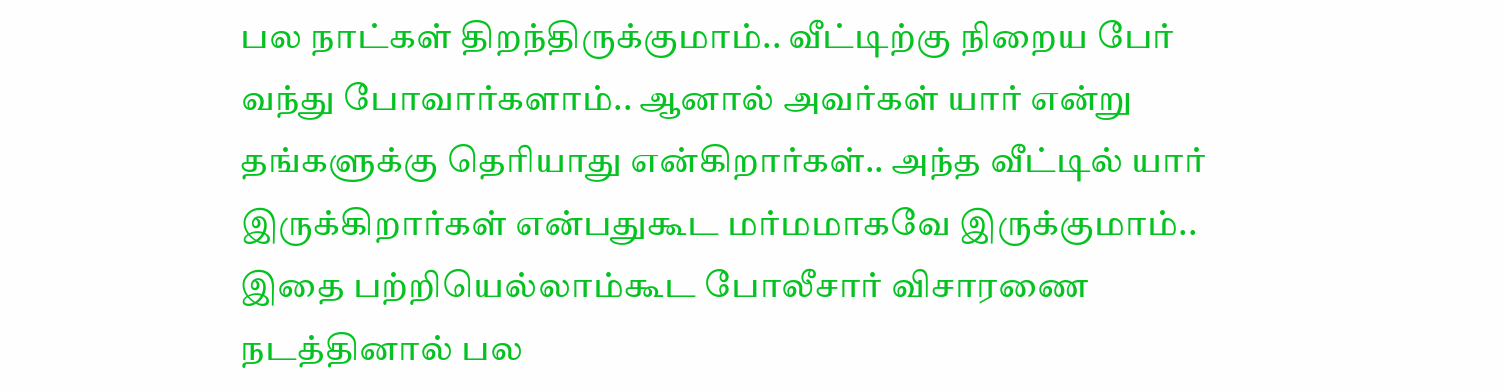பல நாட்கள் திறந்திருக்குமாம்.. வீட்டிற்கு நிறைய பேர் வந்து போவார்களாம்.. ஆனால் அவர்கள் யார் என்று தங்களுக்கு தெரியாது என்கிறார்கள்.. அந்த வீட்டில் யார் இருக்கிறார்கள் என்பதுகூட மர்மமாகவே இருக்குமாம்.. இதை பற்றியெல்லாம்கூட போலீசார் விசாரணை நடத்தினால் பல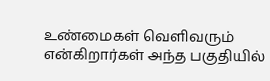உண்மைகள் வெளிவரும் என்கிறார்கள் அந்த பகுதியில்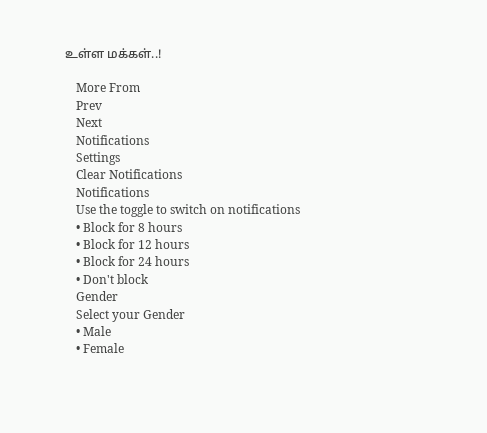உள்ள மக்கள்..!

    More From
    Prev
    Next
    Notifications
    Settings
    Clear Notifications
    Notifications
    Use the toggle to switch on notifications
    • Block for 8 hours
    • Block for 12 hours
    • Block for 24 hours
    • Don't block
    Gender
    Select your Gender
    • Male
    • Female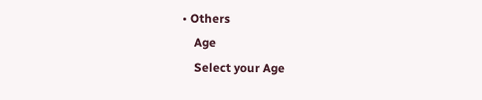• Others
    Age
    Select your Age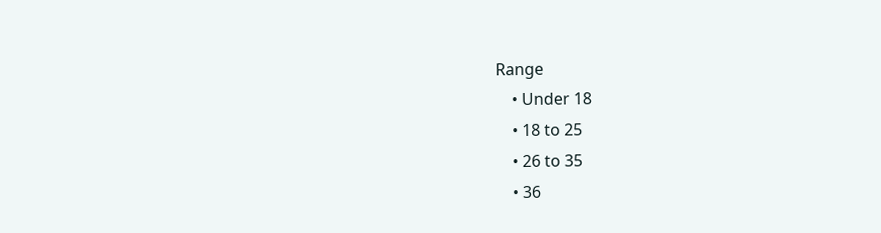Range
    • Under 18
    • 18 to 25
    • 26 to 35
    • 36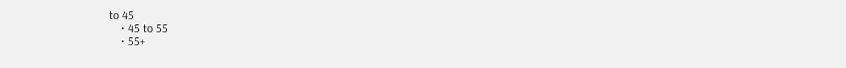to 45
    • 45 to 55
    • 55+